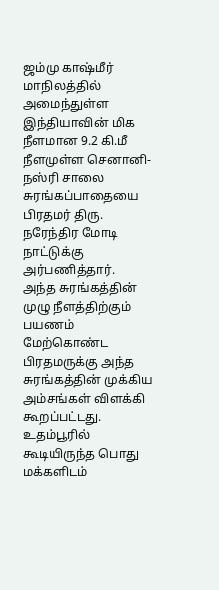ஜம்மு காஷ்மீர் மாநிலத்தில் அமைந்துள்ள இந்தியாவின் மிக நீளமான 9.2 கி.மீ நீளமுள்ள செனானி-நஸ்ரி சாலை சுரங்கப்பாதையை பிரதமர் திரு. நரேந்திர மோடி நாட்டுக்கு அர்பணித்தார்.
அந்த சுரங்கத்தின் முழு நீளத்திற்கும் பயணம் மேற்கொண்ட பிரதமருக்கு அந்த சுரங்கத்தின் முக்கிய அம்சங்கள் விளக்கி கூறப்பட்டது.
உதம்பூரில் கூடியிருந்த பொது மக்களிடம்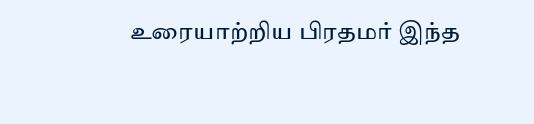உரையாற்றிய பிரதமர் இந்த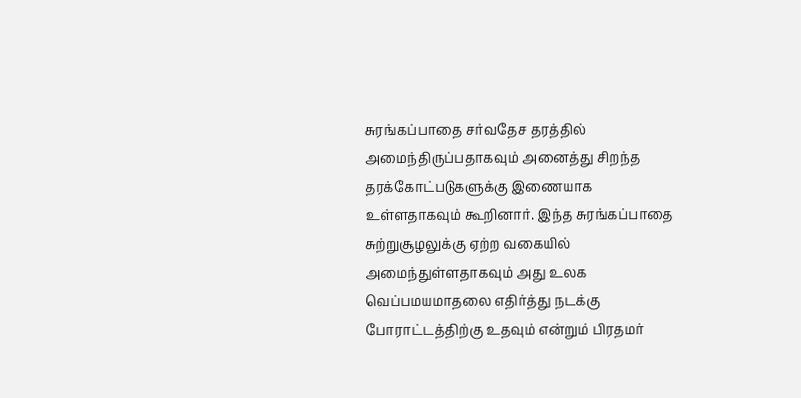சுரங்கப்பாதை சர்வதேச தரத்தில் அமைந்திருப்பதாகவும் அனைத்து சிறந்த தரக்கோட்படுகளுக்கு இணையாக உள்ளதாகவும் கூறினார். இந்த சுரங்கப்பாதை சுற்றுசூழலுக்கு ஏற்ற வகையில் அமைந்துள்ளதாகவும் அது உலக வெப்பமயமாதலை எதிர்த்து நடக்கு போராட்டத்திற்கு உதவும் என்றும் பிரதமர்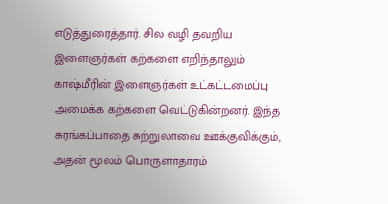எடுத்துரைத்தார். சில வழி தவறிய இளைஞர்கள் கற்களை எறிந்தாலும் காஷ்மீரின் இளைஞர்கள் உட்கட்டமைப்பு அமைக்க கற்களை வெட்டுகின்றனர். இந்த சுரங்கப்பாதை சுற்றுலாவை ஊக்குவிக்கும், அதன் மூலம் பொருளாதாரம்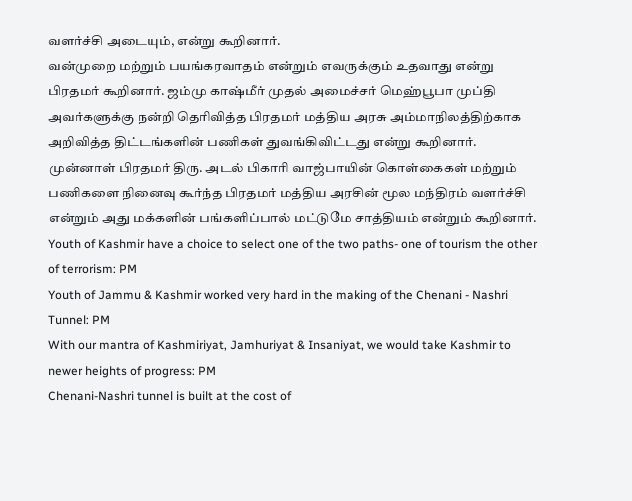வளர்ச்சி அடையும், என்று கூறினார்.
வன்முறை மற்றும் பயங்கரவாதம் என்றும் எவருக்கும் உதவாது என்று பிரதமர் கூறினார். ஜம்மு காஷ்மீர் முதல் அமைச்சர் மெஹ்பூபா முப்தி அவர்களுக்கு நன்றி தெரிவித்த பிரதமர் மத்திய அரசு அம்மாநிலத்திற்காக அறிவித்த திட்டங்களின் பணிகள் துவங்கிவிட்டது என்று கூறினார்.
முன்னாள் பிரதமர் திரு. அடல் பிகாரி வாஜ்பாயின் கொள்கைகள் மற்றும் பணிகளை நினைவு கூர்ந்த பிரதமர் மத்திய அரசின் மூல மந்திரம் வளர்ச்சி என்றும் அது மக்களின் பங்களிப்பால் மட்டுமே சாத்தியம் என்றும் கூறினார்.
Youth of Kashmir have a choice to select one of the two paths- one of tourism the other of terrorism: PM
Youth of Jammu & Kashmir worked very hard in the making of the Chenani - Nashri Tunnel: PM
With our mantra of Kashmiriyat, Jamhuriyat & Insaniyat, we would take Kashmir to newer heights of progress: PM
Chenani-Nashri tunnel is built at the cost of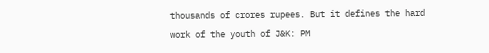thousands of crores rupees. But it defines the hard work of the youth of J&K: PM